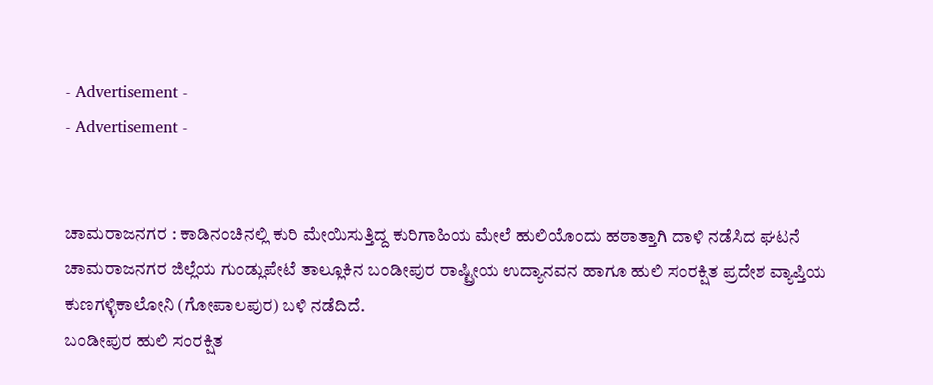- Advertisement -
- Advertisement -


ಚಾಮರಾಜನಗರ : ಕಾಡಿನಂಚಿನಲ್ಲಿ ಕುರಿ ಮೇಯಿಸುತ್ತಿದ್ದ ಕುರಿಗಾಹಿಯ ಮೇಲೆ ಹುಲಿಯೊಂದು ಹಠಾತ್ತಾಗಿ ದಾಳಿ ನಡೆಸಿದ ಘಟನೆ ಚಾಮರಾಜನಗರ ಜಿಲ್ಲೆಯ ಗುಂಡ್ಲುಪೇಟೆ ತಾಲ್ಲೂಕಿನ ಬಂಡೀಪುರ ರಾಷ್ಟ್ರೀಯ ಉದ್ಯಾನವನ ಹಾಗೂ ಹುಲಿ ಸಂರಕ್ಷಿತ ಪ್ರದೇಶ ವ್ಯಾಪ್ತಿಯ ಕುಣಗಳ್ಳಿಕಾಲೋನಿ (ಗೋಪಾಲಪುರ) ಬಳಿ ನಡೆದಿದೆ.
ಬಂಡೀಪುರ ಹುಲಿ ಸಂರಕ್ಷಿತ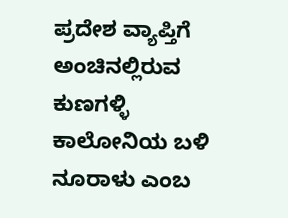ಪ್ರದೇಶ ವ್ಯಾಪ್ತಿಗೆ ಅಂಚಿನಲ್ಲಿರುವ ಕುಣಗಳ್ಳಿ ಕಾಲೋನಿಯ ಬಳಿ ನೂರಾಳು ಎಂಬ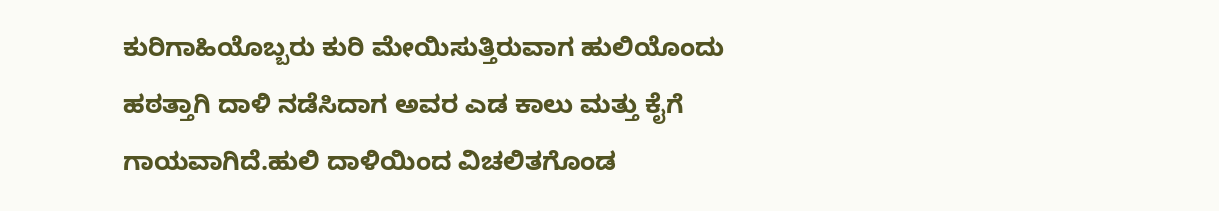ಕುರಿಗಾಹಿಯೊಬ್ಬರು ಕುರಿ ಮೇಯಿಸುತ್ತಿರುವಾಗ ಹುಲಿಯೊಂದು ಹಠತ್ತಾಗಿ ದಾಳಿ ನಡೆಸಿದಾಗ ಅವರ ಎಡ ಕಾಲು ಮತ್ತು ಕೈಗೆ ಗಾಯವಾಗಿದೆ.ಹುಲಿ ದಾಳಿಯಿಂದ ವಿಚಲಿತಗೊಂಡ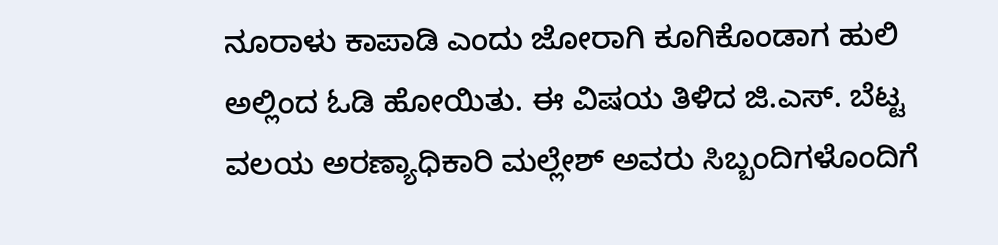ನೂರಾಳು ಕಾಪಾಡಿ ಎಂದು ಜೋರಾಗಿ ಕೂಗಿಕೊಂಡಾಗ ಹುಲಿ ಅಲ್ಲಿಂದ ಓಡಿ ಹೋಯಿತು. ಈ ವಿಷಯ ತಿಳಿದ ಜಿ.ಎಸ್. ಬೆಟ್ಟ ವಲಯ ಅರಣ್ಯಾಧಿಕಾರಿ ಮಲ್ಲೇಶ್ ಅವರು ಸಿಬ್ಬಂದಿಗಳೊಂದಿಗೆ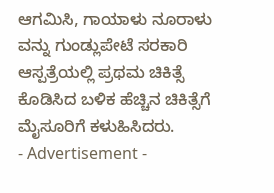ಆಗಮಿಸಿ, ಗಾಯಾಳು ನೂರಾಳು ವನ್ನು ಗುಂಡ್ಲುಪೇಟೆ ಸರಕಾರಿ ಆಸ್ಪತ್ರೆಯಲ್ಲಿ ಪ್ರಥಮ ಚಿಕಿತ್ಸೆ ಕೊಡಿಸಿದ ಬಳಿಕ ಹೆಚ್ಚಿನ ಚಿಕಿತ್ಸೆಗೆ ಮೈಸೂರಿಗೆ ಕಳುಹಿಸಿದರು.
- Advertisement -